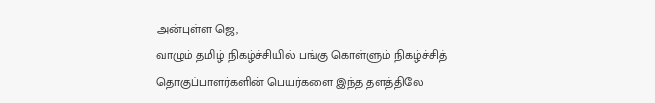அன்புள்ள ஜெ,
வாழும் தமிழ் நிகழ்ச்சியில் பங்கு கொள்ளும் நிகழ்ச்சித் தொகுப்பாளர்களின் பெயர்களை இந்த தளத்திலே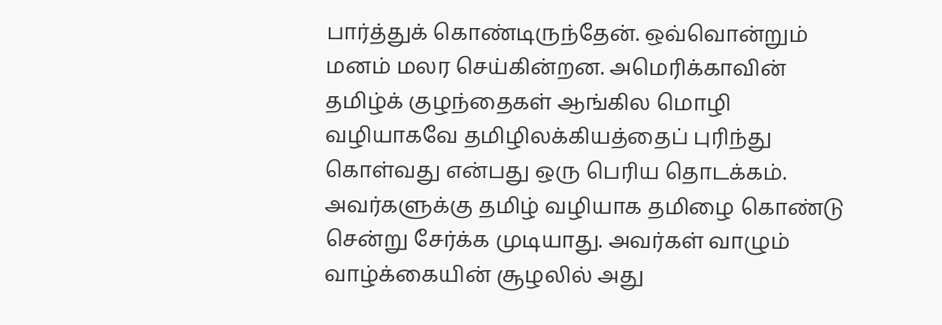பார்த்துக் கொண்டிருந்தேன். ஒவ்வொன்றும் மனம் மலர செய்கின்றன. அமெரிக்காவின் தமிழ்க் குழந்தைகள் ஆங்கில மொழி வழியாகவே தமிழிலக்கியத்தைப் புரிந்து கொள்வது என்பது ஒரு பெரிய தொடக்கம். அவர்களுக்கு தமிழ் வழியாக தமிழை கொண்டு சென்று சேர்க்க முடியாது. அவர்கள் வாழும் வாழ்க்கையின் சூழலில் அது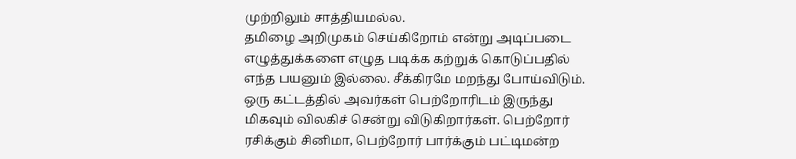முற்றிலும் சாத்தியமல்ல.
தமிழை அறிமுகம் செய்கிறோம் என்று அடிப்படை எழுத்துக்களை எழுத படிக்க கற்றுக் கொடுப்பதில் எந்த பயனும் இல்லை. சீக்கிரமே மறந்து போய்விடும். ஒரு கட்டத்தில் அவர்கள் பெற்றோரிடம் இருந்து மிகவும் விலகிச் சென்று விடுகிறார்கள். பெற்றோர் ரசிக்கும் சினிமா, பெற்றோர் பார்க்கும் பட்டிமன்ற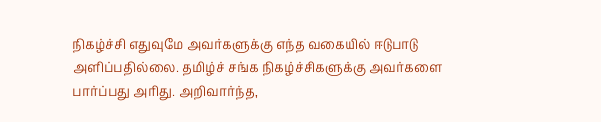நிகழ்ச்சி எதுவுமே அவர்களுக்கு எந்த வகையில் ஈடுபாடு அளிப்பதில்லை. தமிழ்ச் சங்க நிகழ்ச்சிகளுக்கு அவர்களை பார்ப்பது அரிது. அறிவார்ந்த,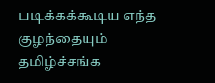படிக்கக்கூடிய எந்த குழந்தையும் தமிழ்ச்சங்க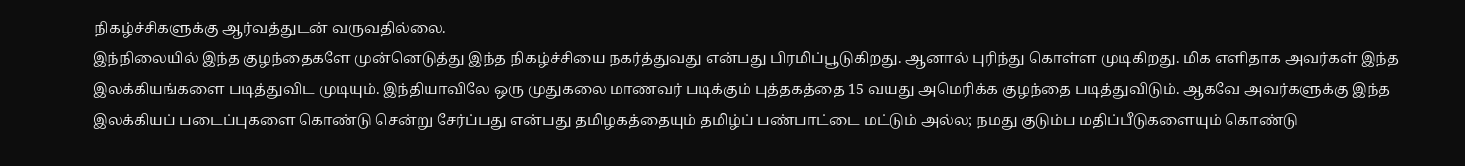நிகழ்ச்சிகளுக்கு ஆர்வத்துடன் வருவதில்லை.
இந்நிலையில் இந்த குழந்தைகளே முன்னெடுத்து இந்த நிகழ்ச்சியை நகர்த்துவது என்பது பிரமிப்பூடுகிறது. ஆனால் புரிந்து கொள்ள முடிகிறது. மிக எளிதாக அவர்கள் இந்த இலக்கியங்களை படித்துவிட முடியும். இந்தியாவிலே ஒரு முதுகலை மாணவர் படிக்கும் புத்தகத்தை 15 வயது அமெரிக்க குழந்தை படித்துவிடும். ஆகவே அவர்களுக்கு இந்த இலக்கியப் படைப்புகளை கொண்டு சென்று சேர்ப்பது என்பது தமிழகத்தையும் தமிழ்ப் பண்பாட்டை மட்டும் அல்ல; நமது குடும்ப மதிப்பீடுகளையும் கொண்டு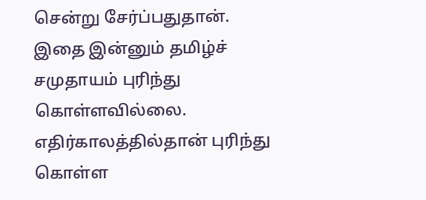சென்று சேர்ப்பதுதான். இதை இன்னும் தமிழ்ச் சமுதாயம் புரிந்து கொள்ளவில்லை. எதிர்காலத்தில்தான் புரிந்து கொள்ள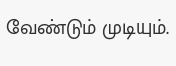வேண்டும் முடியும்.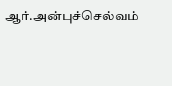ஆர்.அன்புச்செல்வம்